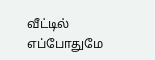வீட்டில் எப்போதுமே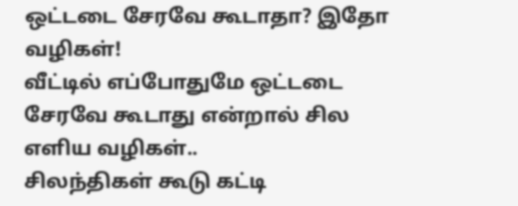ஒட்டடை சேரவே கூடாதா? இதோ வழிகள்!
வீட்டில் எப்போதுமே ஒட்டடை சேரவே கூடாது என்றால் சில எளிய வழிகள்..
சிலந்திகள் கூடு கட்டி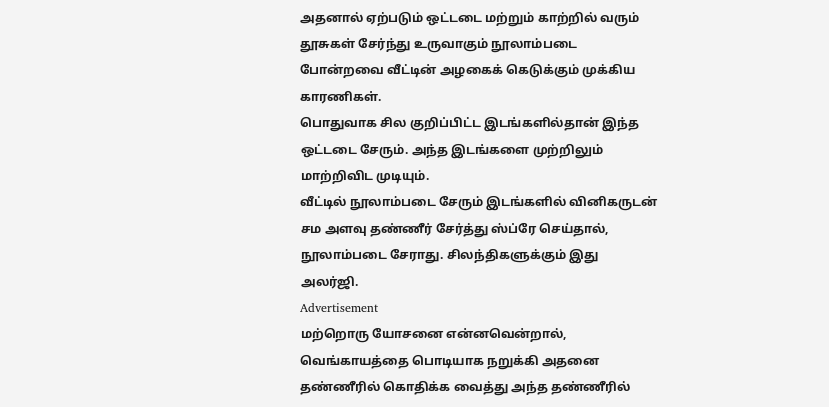அதனால் ஏற்படும் ஒட்டடை மற்றும் காற்றில் வரும் தூசுகள் சேர்ந்து உருவாகும் நூலாம்படை போன்றவை வீட்டின் அழகைக் கெடுக்கும் முக்கிய காரணிகள்.
பொதுவாக சில குறிப்பிட்ட இடங்களில்தான் இந்த ஒட்டடை சேரும். அந்த இடங்களை முற்றிலும் மாற்றிவிட முடியும்.
வீட்டில் நூலாம்படை சேரும் இடங்களில் வினிகருடன் சம அளவு தண்ணீர் சேர்த்து ஸ்ப்ரே செய்தால், நூலாம்படை சேராது. சிலந்திகளுக்கும் இது அலர்ஜி.
Advertisement
மற்றொரு யோசனை என்னவென்றால், வெங்காயத்தை பொடியாக நறுக்கி அதனை தண்ணீரில் கொதிக்க வைத்து அந்த தண்ணீரில்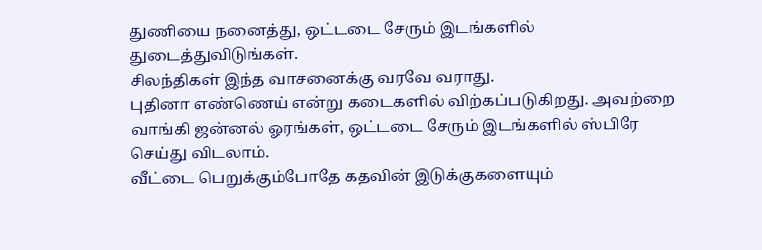துணியை நனைத்து, ஒட்டடை சேரும் இடங்களில் துடைத்துவிடுங்கள்.
சிலந்திகள் இந்த வாசனைக்கு வரவே வராது.
புதினா எண்ணெய் என்று கடைகளில் விற்கப்படுகிறது. அவற்றை வாங்கி ஜன்னல் ஓரங்கள், ஒட்டடை சேரும் இடங்களில் ஸ்பிரே செய்து விடலாம்.
வீட்டை பெறுக்கும்போதே கதவின் இடுக்குகளையும்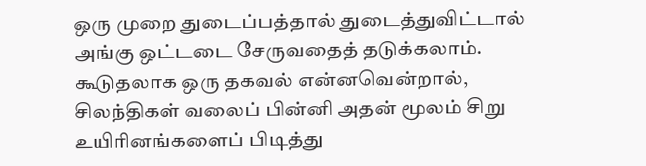ஒரு முறை துடைப்பத்தால் துடைத்துவிட்டால் அங்கு ஒட்டடை சேருவதைத் தடுக்கலாம்.
கூடுதலாக ஒரு தகவல் என்னவென்றால், சிலந்திகள் வலைப் பின்னி அதன் மூலம் சிறு உயிரினங்களைப் பிடித்து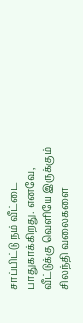சாப்பிட்டு நம் வீட்டை பாதுகாக்கிறது. எனவே, வீட்டுக்கு வெளியே இருக்கும் சிலந்தி வலைகளை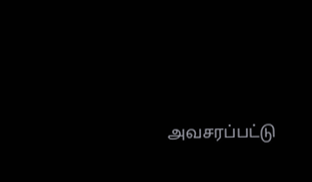அவசரப்பட்டு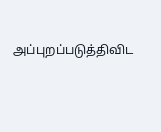அப்புறப்படுத்திவிட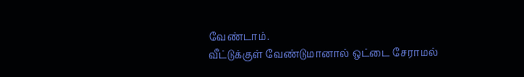வேண்டாம்.
வீட்டுக்குள் வேண்டுமானால் ஒட்டை சேராமல்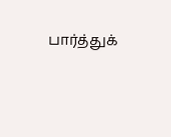பார்த்துக்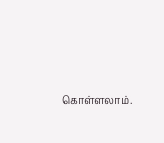கொள்ளலாம்.